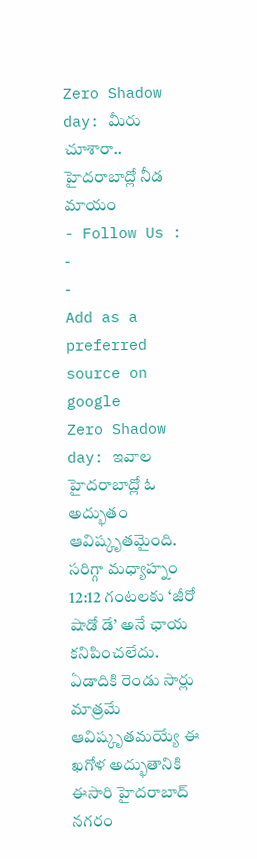Zero Shadow day: మీరు చూశారా.. హైదరాబాద్లో నీడ మాయం
- Follow Us :
-
-
Add as a preferred
source on google
Zero Shadow day: ఇవాల హైదరాబాద్లో ఓ అద్భుతం ఆవిష్కృతమైంది. సరిగ్గా మధ్యాహ్నం 12:12 గంటలకు ‘జీరో షాడో డే’ అనే ఛాయ కనిపించలేదు. ఏడాదికి రెండు సార్లు మాత్రమే ఆవిష్కృతమయ్యే ఈ ఖగోళ అద్భుతానికి ఈసారి హైదరాబాద్ నగరం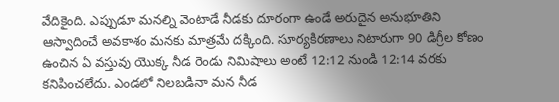వేదికైంది. ఎప్పుడూ మనల్ని వెంటాడే నీడకు దూరంగా ఉండే అరుదైన అనుభూతిని ఆస్వాదించే అవకాశం మనకు మాత్రమే దక్కింది. సూర్యకిరణాలు నిటారుగా 90 డిగ్రీల కోణం ఉంచిన ఏ వస్తువు యొక్క నీడ రెండు నిమిషాలు అంటే 12:12 నుండి 12:14 వరకు కనిపించలేదు. ఎండలో నిలబడినా మన నీడ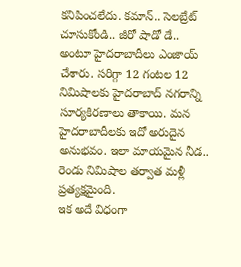కనిపించలేదు. కమాన్.. సెలబ్రేట్ చూసుకోండి.. జీరో షాడో డే.. అంటూ హైదరాబాదీలు ఎంజాయ్ చేశారు. సరిగ్గా 12 గంటల 12 నిమిషాలకు హైదరాబాద్ నగరాన్ని సూర్యకిరణాలు తాకాయి. మన హైదరాబాదీలకు ఇదో అరుదైన అనుభవం. ఇలా మాయమైన నీడ.. రెండు నిమిషాల తర్వాత మళ్లీ ప్రత్యక్షమైంది.
ఇక అదే విధంగా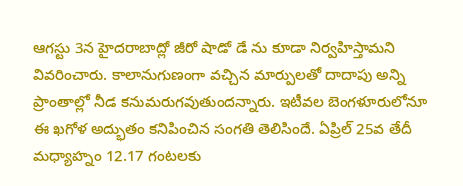ఆగస్టు 3న హైదరాబాద్లో జీరో షాడో డే ను కూడా నిర్వహిస్తామని వివరించారు. కాలానుగుణంగా వచ్చిన మార్పులతో దాదాపు అన్ని ప్రాంతాల్లో నీడ కనుమరుగవుతుందన్నారు. ఇటీవల బెంగళూరులోనూ ఈ ఖగోళ అద్భుతం కనిపించిన సంగతి తెలిసిందే. ఏప్రిల్ 25వ తేదీ మధ్యాహ్నం 12.17 గంటలకు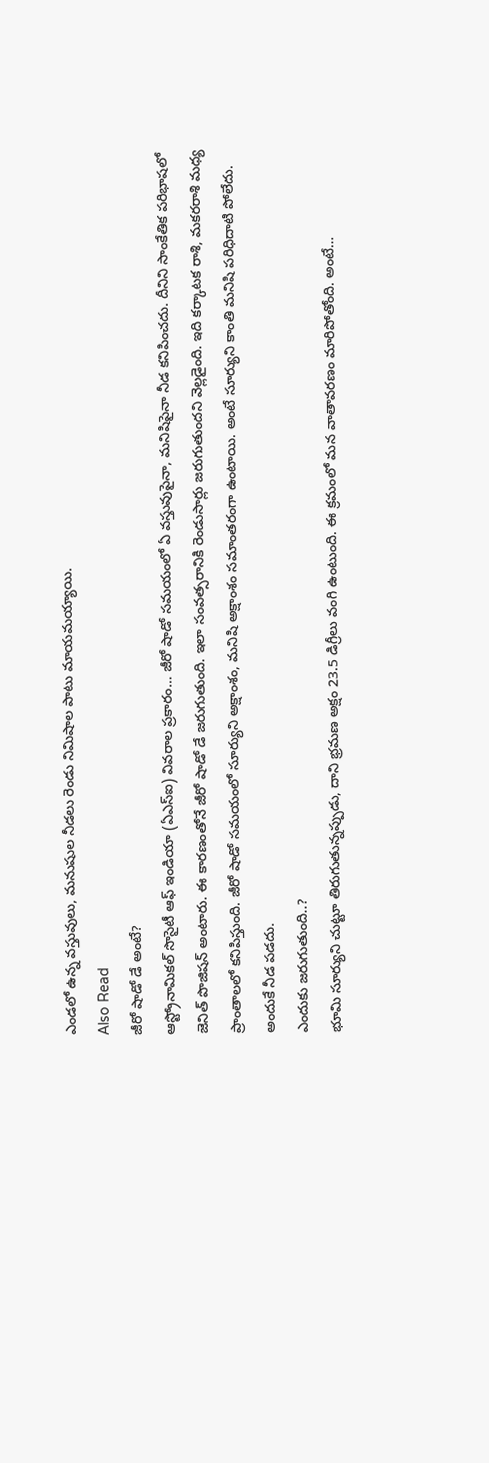ఎండలో ఉన్న వస్తువులు, మనుషుల నీడలు రెండు నిమిషాల పాటు మాయమయ్యాయి.
Also Read
జీరో షాడో డే అంటే?
ఆస్ట్రోనామికల్ సొసైటీ ఆఫ్ ఇండియా (ఏఎస్ఐ) వివరాల ప్రకారం… జీరో షాడో సమయంలో ఏ వస్తువుపైనా, మనిషిపైనా నీడ కనిపించదు. దీనిని సాంకేతిక పరిభాషలో జెనిత్ పొజిషన్ అంటారు. ఈ కారణంతోనే జీరో షాడో డే జరుగుతుంది. ఇలా సంవత్సరానికి రెండుసార్లు జరుగుతుందని వెల్లడైంది. ఇది కర్కాటక రాశి, మకరరాశి మధ్య ప్రాంతాలలో కనిపిస్తుంది. జీరో షాడో సమయంలో సూర్యుని అక్షాంశం, మనిషి అక్షాంశం సమాంతరంగా ఉంటాయి. అంటే సూర్యుని కాంతి మనిషి పరిధిదాటి పోలేదు. అందుకే నీడ పడదు.
ఎందుకు జరుగుతుంది..?
భూమి సూర్యుని చుట్టూ తిరుగుతున్నప్పుడు, దాని భ్రమణ అక్షం 23.5 డిగ్రీలు వంగి ఉంటుంది. ఈ క్రమంలో మన వాతావరణం మారిపోతోంది. అంటే…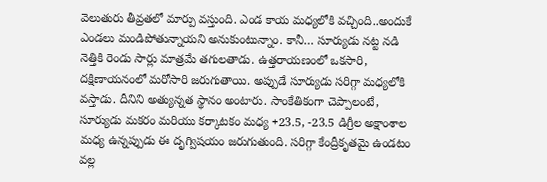వెలుతురు తీవ్రతలో మార్పు వస్తుంది. ఎండ కాయ మధ్యలోకి వచ్చింది..అందుకే ఎండలు మండిపోతున్నాయని అనుకుంటున్నాం. కానీ… సూర్యుడు నట్ట నడి నెత్తికి రెండు సార్లు మాత్రమే తగులతాడు. ఉత్తరాయణంలో ఒకసారి, దక్షిణాయనంలో మరోసారి జరుగుతాయి. అప్పుడే సూర్యుడు సరిగ్గా మధ్యలోకి వస్తాడు. దీనిని అత్యున్నత స్థానం అంటారు. సాంకేతికంగా చెప్పాలంటే, సూర్యుడు మకరం మరియు కర్కాటకం మధ్య +23.5, -23.5 డిగ్రీల అక్షాంశాల మధ్య ఉన్నప్పుడు ఈ దృగ్విషయం జరుగుతుంది. సరిగ్గా కేంద్రీకృతమై ఉండటం వల్ల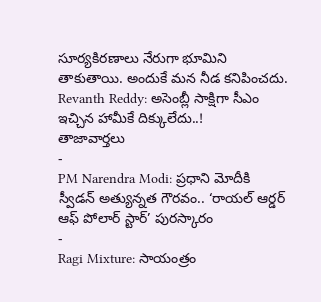సూర్యకిరణాలు నేరుగా భూమిని తాకుతాయి. అందుకే మన నీడ కనిపించదు.
Revanth Reddy: అసెంబ్లీ సాక్షిగా సీఎం ఇచ్చిన హామీకే దిక్కులేదు..!
తాజావార్తలు
-
PM Narendra Modi: ప్రధాని మోదీకి స్వీడన్ అత్యున్నత గౌరవం.. ‘రాయల్ ఆర్డర్ ఆఫ్ పోలార్ స్టార్’ పురస్కారం
-
Ragi Mixture: సాయంత్రం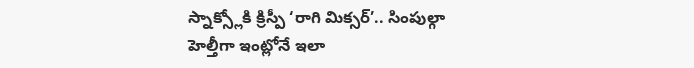స్నాక్స్లోకి క్రిస్పీ ‘రాగి మిక్సర్’.. సింపుల్గా హెల్తీగా ఇంట్లోనే ఇలా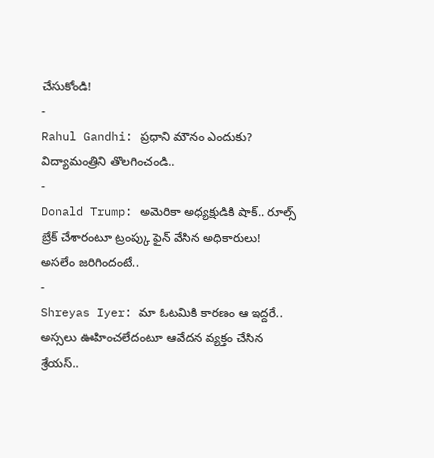చేసుకోండి!
-
Rahul Gandhi: ప్రధాని మౌనం ఎందుకు? విద్యామంత్రిని తొలగించండి..
-
Donald Trump: అమెరికా అధ్యక్షుడికి షాక్.. రూల్స్ బ్రేక్ చేశారంటూ ట్రంప్కు ఫైన్ వేసిన అధికారులు! అసలేం జరిగిందంటే..
-
Shreyas Iyer: మా ఓటమికి కారణం ఆ ఇద్దరే.. అస్సలు ఊహించలేదంటూ ఆవేదన వ్యక్తం చేసిన శ్రేయస్..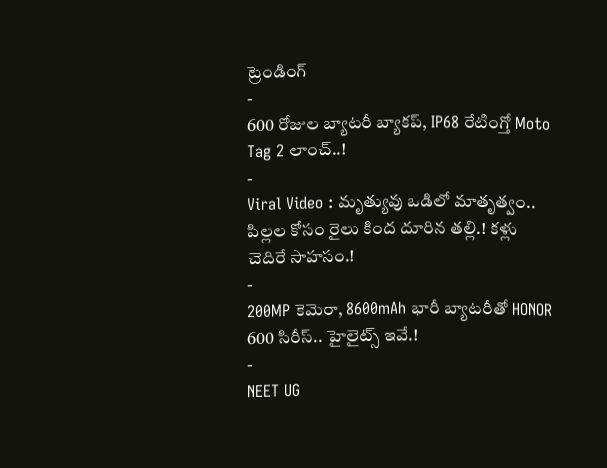ట్రెండింగ్
-
600 రోజుల బ్యాటరీ బ్యాకప్, IP68 రేటింగ్తో Moto Tag 2 లాంచ్..!
-
Viral Video : మృత్యువు ఒడిలో మాతృత్వం.. పిల్లల కోసం రైలు కింద దూరిన తల్లి.! కళ్లు చెదిరే సాహసం.!
-
200MP కెమెరా, 8600mAh భారీ బ్యాటరీతో HONOR 600 సిరీస్.. హైలైట్స్ ఇవే.!
-
NEET UG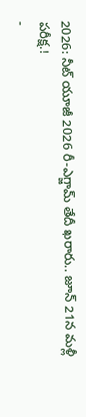2026: నీట్ యూజీ 2026 రీ-ఎగ్జామ్ తేదీ ఖరారు.. జూన్ 21న మళ్లీ పరీక్ష.!
-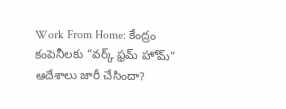Work From Home: కేంద్రం కంపెనీలకు “వర్క్ ఫ్రమ్ హోమ్” ఆదేశాలు జారీ చేసిందా?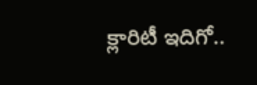క్లారిటీ ఇదిగో..